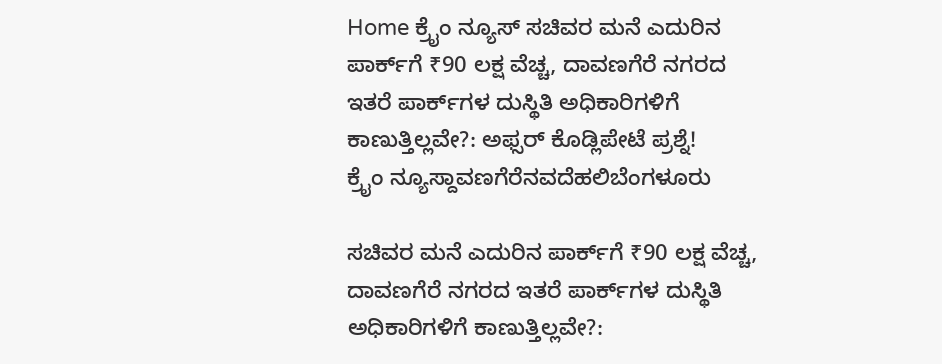Home ಕ್ರೈಂ ನ್ಯೂಸ್ ಸಚಿವರ ಮನೆ ಎದುರಿನ ಪಾರ್ಕ್‌ಗೆ ₹90 ಲಕ್ಷ ವೆಚ್ಚ, ದಾವಣಗೆರೆ ನಗರದ ಇತರೆ ಪಾರ್ಕ್‌ಗಳ ದುಸ್ಥಿತಿ ಅಧಿಕಾರಿಗಳಿಗೆ ಕಾಣುತ್ತಿಲ್ಲವೇ?: ಅಫ್ಸರ್ ಕೊಡ್ಲಿಪೇಟೆ ಪ್ರಶ್ನೆ!
ಕ್ರೈಂ ನ್ಯೂಸ್ದಾವಣಗೆರೆನವದೆಹಲಿಬೆಂಗಳೂರು

ಸಚಿವರ ಮನೆ ಎದುರಿನ ಪಾರ್ಕ್‌ಗೆ ₹90 ಲಕ್ಷ ವೆಚ್ಚ, ದಾವಣಗೆರೆ ನಗರದ ಇತರೆ ಪಾರ್ಕ್‌ಗಳ ದುಸ್ಥಿತಿ ಅಧಿಕಾರಿಗಳಿಗೆ ಕಾಣುತ್ತಿಲ್ಲವೇ?: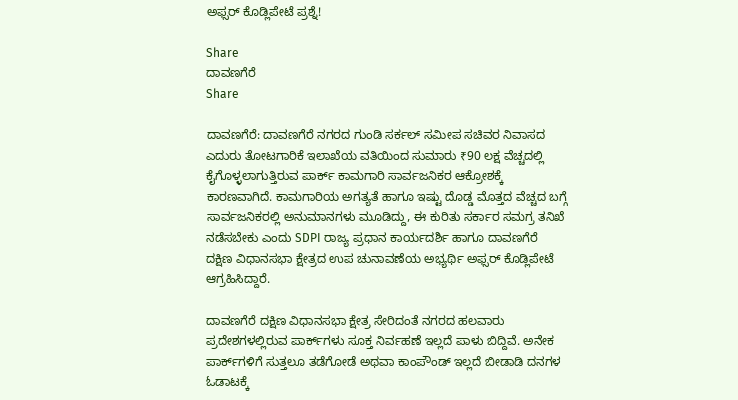ಅಫ್ಸರ್ ಕೊಡ್ಲಿಪೇಟೆ ಪ್ರಶ್ನೆ!

Share
ದಾವಣಗೆರೆ
Share

ದಾವಣಗೆರೆ: ದಾವಣಗೆರೆ ನಗರದ ಗುಂಡಿ ಸರ್ಕಲ್ ಸಮೀಪ ಸಚಿವರ ನಿವಾಸದ ಎದುರು ತೋಟಗಾರಿಕೆ ಇಲಾಖೆಯ ವತಿಯಿಂದ ಸುಮಾರು ₹90 ಲಕ್ಷ ವೆಚ್ಚದಲ್ಲಿ ಕೈಗೊಳ್ಳಲಾಗುತ್ತಿರುವ ಪಾರ್ಕ್ ಕಾಮಗಾರಿ ಸಾರ್ವಜನಿಕರ ಆಕ್ರೋಶಕ್ಕೆ ಕಾರಣವಾಗಿದೆ. ಕಾಮಗಾರಿಯ ಅಗತ್ಯತೆ ಹಾಗೂ ಇಷ್ಟು ದೊಡ್ಡ ಮೊತ್ತದ ವೆಚ್ಚದ ಬಗ್ಗೆ ಸಾರ್ವಜನಿಕರಲ್ಲಿ ಅನುಮಾನಗಳು ಮೂಡಿದ್ದು, ಈ ಕುರಿತು ಸರ್ಕಾರ ಸಮಗ್ರ ತನಿಖೆ ನಡೆಸಬೇಕು ಎಂದು SDPI ರಾಜ್ಯ ಪ್ರಧಾನ ಕಾರ್ಯದರ್ಶಿ ಹಾಗೂ ದಾವಣಗೆರೆ ದಕ್ಷಿಣ ವಿಧಾನಸಭಾ ಕ್ಷೇತ್ರದ ಉಪ ಚುನಾವಣೆಯ ಅಭ್ಯರ್ಥಿ ಅಫ್ಸರ್ ಕೊಡ್ಲಿಪೇಟೆ ಆಗ್ರಹಿಸಿದ್ದಾರೆ.

ದಾವಣಗೆರೆ ದಕ್ಷಿಣ ವಿಧಾನಸಭಾ ಕ್ಷೇತ್ರ ಸೇರಿದಂತೆ ನಗರದ ಹಲವಾರು ಪ್ರದೇಶಗಳಲ್ಲಿರುವ ಪಾರ್ಕ್‌ಗಳು ಸೂಕ್ತ ನಿರ್ವಹಣೆ ಇಲ್ಲದೆ ಪಾಳು ಬಿದ್ದಿವೆ. ಅನೇಕ ಪಾರ್ಕ್‌ಗಳಿಗೆ ಸುತ್ತಲೂ ತಡೆಗೋಡೆ ಅಥವಾ ಕಾಂಪೌಂಡ್ ಇಲ್ಲದೆ ಬೀಡಾಡಿ ದನಗಳ ಓಡಾಟಕ್ಕೆ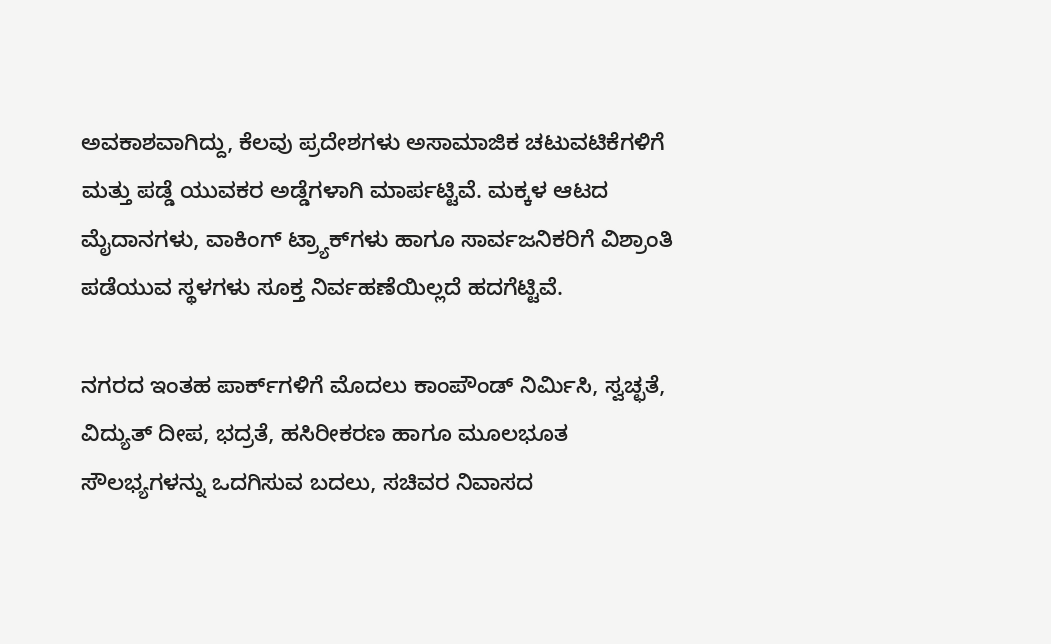ಅವಕಾಶವಾಗಿದ್ದು, ಕೆಲವು ಪ್ರದೇಶಗಳು ಅಸಾಮಾಜಿಕ ಚಟುವಟಿಕೆಗಳಿಗೆ ಮತ್ತು ಪಡ್ಡೆ ಯುವಕರ ಅಡ್ಡೆಗಳಾಗಿ ಮಾರ್ಪಟ್ಟಿವೆ. ಮಕ್ಕಳ ಆಟದ ಮೈದಾನಗಳು, ವಾಕಿಂಗ್ ಟ್ರ್ಯಾಕ್‌ಗಳು ಹಾಗೂ ಸಾರ್ವಜನಿಕರಿಗೆ ವಿಶ್ರಾಂತಿ ಪಡೆಯುವ ಸ್ಥಳಗಳು ಸೂಕ್ತ ನಿರ್ವಹಣೆಯಿಲ್ಲದೆ ಹದಗೆಟ್ಟಿವೆ.

ನಗರದ ಇಂತಹ ಪಾರ್ಕ್‌ಗಳಿಗೆ ಮೊದಲು ಕಾಂಪೌಂಡ್ ನಿರ್ಮಿಸಿ, ಸ್ವಚ್ಛತೆ, ವಿದ್ಯುತ್ ದೀಪ, ಭದ್ರತೆ, ಹಸಿರೀಕರಣ ಹಾಗೂ ಮೂಲಭೂತ ಸೌಲಭ್ಯಗಳನ್ನು ಒದಗಿಸುವ ಬದಲು, ಸಚಿವರ ನಿವಾಸದ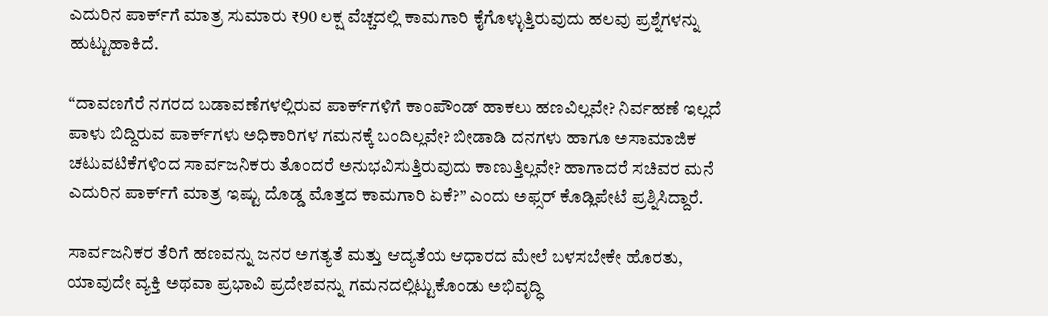ಎದುರಿನ ಪಾರ್ಕ್‌ಗೆ ಮಾತ್ರ ಸುಮಾರು ₹90 ಲಕ್ಷ ವೆಚ್ಚದಲ್ಲಿ ಕಾಮಗಾರಿ ಕೈಗೊಳ್ಳುತ್ತಿರುವುದು ಹಲವು ಪ್ರಶ್ನೆಗಳನ್ನು ಹುಟ್ಟುಹಾಕಿದೆ.

“ದಾವಣಗೆರೆ ನಗರದ ಬಡಾವಣೆಗಳಲ್ಲಿರುವ ಪಾರ್ಕ್‌ಗಳಿಗೆ ಕಾಂಪೌಂಡ್ ಹಾಕಲು ಹಣವಿಲ್ಲವೇ? ನಿರ್ವಹಣೆ ಇಲ್ಲದೆ ಪಾಳು ಬಿದ್ದಿರುವ ಪಾರ್ಕ್‌ಗಳು ಅಧಿಕಾರಿಗಳ ಗಮನಕ್ಕೆ ಬಂದಿಲ್ಲವೇ? ಬೀಡಾಡಿ ದನಗಳು ಹಾಗೂ ಅಸಾಮಾಜಿಕ ಚಟುವಟಿಕೆಗಳಿಂದ ಸಾರ್ವಜನಿಕರು ತೊಂದರೆ ಅನುಭವಿಸುತ್ತಿರುವುದು ಕಾಣುತ್ತಿಲ್ಲವೇ? ಹಾಗಾದರೆ ಸಚಿವರ ಮನೆ ಎದುರಿನ ಪಾರ್ಕ್‌ಗೆ ಮಾತ್ರ ಇಷ್ಟು ದೊಡ್ಡ ಮೊತ್ತದ ಕಾಮಗಾರಿ ಏಕೆ?” ಎಂದು ಅಫ್ಸರ್ ಕೊಡ್ಲಿಪೇಟೆ ಪ್ರಶ್ನಿಸಿದ್ದಾರೆ.

ಸಾರ್ವಜನಿಕರ ತೆರಿಗೆ ಹಣವನ್ನು ಜನರ ಅಗತ್ಯತೆ ಮತ್ತು ಆದ್ಯತೆಯ ಆಧಾರದ ಮೇಲೆ ಬಳಸಬೇಕೇ ಹೊರತು, ಯಾವುದೇ ವ್ಯಕ್ತಿ ಅಥವಾ ಪ್ರಭಾವಿ ಪ್ರದೇಶವನ್ನು ಗಮನದಲ್ಲಿಟ್ಟುಕೊಂಡು ಅಭಿವೃದ್ಧಿ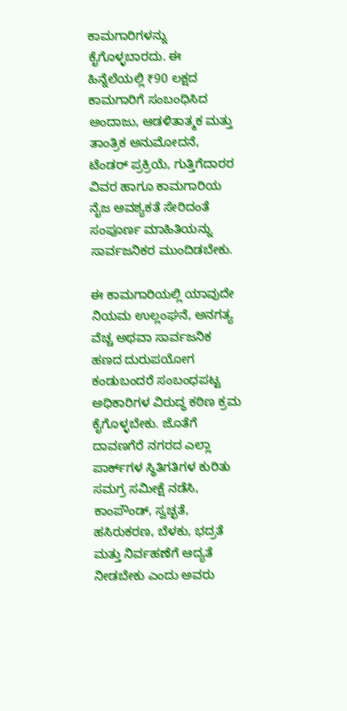ಕಾಮಗಾರಿಗಳನ್ನು ಕೈಗೊಳ್ಳಬಾರದು. ಈ ಹಿನ್ನೆಲೆಯಲ್ಲಿ ₹90 ಲಕ್ಷದ ಕಾಮಗಾರಿಗೆ ಸಂಬಂಧಿಸಿದ ಅಂದಾಜು, ಆಡಳಿತಾತ್ಮಕ ಮತ್ತು ತಾಂತ್ರಿಕ ಅನುಮೋದನೆ, ಟೆಂಡರ್ ಪ್ರಕ್ರಿಯೆ, ಗುತ್ತಿಗೆದಾರರ ವಿವರ ಹಾಗೂ ಕಾಮಗಾರಿಯ ನೈಜ ಅವಶ್ಯಕತೆ ಸೇರಿದಂತೆ ಸಂಪೂರ್ಣ ಮಾಹಿತಿಯನ್ನು ಸಾರ್ವಜನಿಕರ ಮುಂದಿಡಬೇಕು.

ಈ ಕಾಮಗಾರಿಯಲ್ಲಿ ಯಾವುದೇ ನಿಯಮ ಉಲ್ಲಂಘನೆ, ಅನಗತ್ಯ ವೆಚ್ಚ ಅಥವಾ ಸಾರ್ವಜನಿಕ ಹಣದ ದುರುಪಯೋಗ ಕಂಡುಬಂದರೆ ಸಂಬಂಧಪಟ್ಟ ಅಧಿಕಾರಿಗಳ ವಿರುದ್ಧ ಕಠಿಣ ಕ್ರಮ ಕೈಗೊಳ್ಳಬೇಕು. ಜೊತೆಗೆ ದಾವಣಗೆರೆ ನಗರದ ಎಲ್ಲಾ ಪಾರ್ಕ್‌ಗಳ ಸ್ಥಿತಿಗತಿಗಳ ಕುರಿತು ಸಮಗ್ರ ಸಮೀಕ್ಷೆ ನಡೆಸಿ, ಕಾಂಪೌಂಡ್, ಸ್ವಚ್ಛತೆ, ಹಸಿರುಕರಣ, ಬೆಳಕು, ಭದ್ರತೆ ಮತ್ತು ನಿರ್ವಹಣೆಗೆ ಆದ್ಯತೆ ನೀಡಬೇಕು ಎಂದು ಅವರು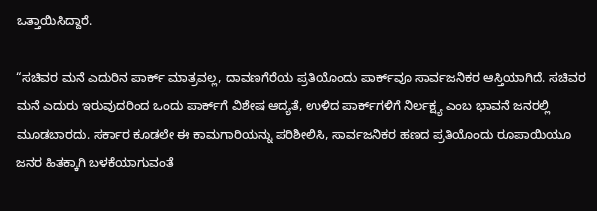ಒತ್ತಾಯಿಸಿದ್ದಾರೆ.

“ಸಚಿವರ ಮನೆ ಎದುರಿನ ಪಾರ್ಕ್ ಮಾತ್ರವಲ್ಲ, ದಾವಣಗೆರೆಯ ಪ್ರತಿಯೊಂದು ಪಾರ್ಕ್‌ವೂ ಸಾರ್ವಜನಿಕರ ಆಸ್ತಿಯಾಗಿದೆ. ಸಚಿವರ ಮನೆ ಎದುರು ಇರುವುದರಿಂದ ಒಂದು ಪಾರ್ಕ್‌ಗೆ ವಿಶೇಷ ಆದ್ಯತೆ, ಉಳಿದ ಪಾರ್ಕ್‌ಗಳಿಗೆ ನಿರ್ಲಕ್ಷ್ಯ ಎಂಬ ಭಾವನೆ ಜನರಲ್ಲಿ ಮೂಡಬಾರದು. ಸರ್ಕಾರ ಕೂಡಲೇ ಈ ಕಾಮಗಾರಿಯನ್ನು ಪರಿಶೀಲಿಸಿ, ಸಾರ್ವಜನಿಕರ ಹಣದ ಪ್ರತಿಯೊಂದು ರೂಪಾಯಿಯೂ ಜನರ ಹಿತಕ್ಕಾಗಿ ಬಳಕೆಯಾಗುವಂತೆ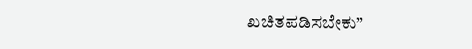ಖಚಿತಪಡಿಸಬೇಕು”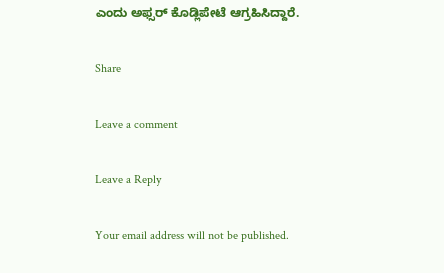ಎಂದು ಅಫ್ಸರ್ ಕೊಡ್ಲಿಪೇಟೆ ಆಗ್ರಹಿಸಿದ್ದಾರೆ.

Share

Leave a comment

Leave a Reply

Your email address will not be published.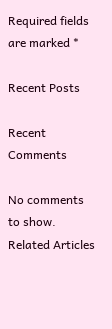Required fields are marked *

Recent Posts

Recent Comments

No comments to show.
Related Articles